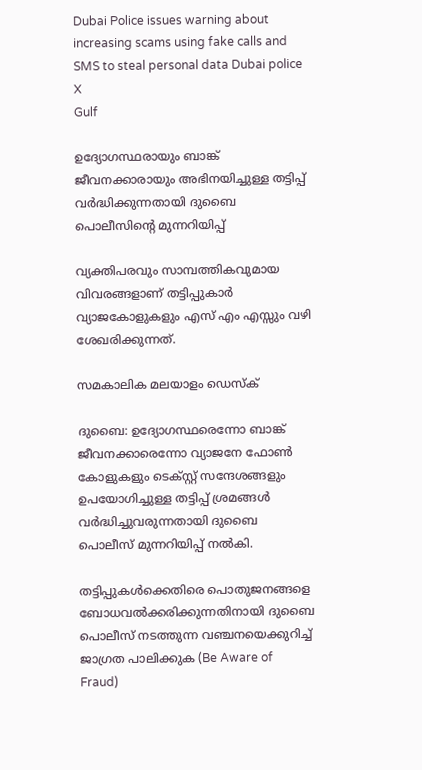Dubai Police issues warning about increasing scams using fake calls and SMS to steal personal data Dubai police X
Gulf

ഉദ്യോഗസ്ഥരായും ബാങ്ക് ജീവനക്കാരായും അഭിനയിച്ചുള്ള തട്ടിപ്പ് വർദ്ധിക്കുന്നതായി ദുബൈ പൊലീസിന്റെ മുന്നറിയിപ്പ്

വ്യക്തിപരവും സാമ്പത്തികവുമായ വിവരങ്ങളാണ് തട്ടിപ്പുകാർ വ്യാജകോളുകളും എസ് എം എസ്സും വഴി ശേഖരിക്കുന്നത്.

സമകാലിക മലയാളം ഡെസ്ക്

ദുബൈ: ഉദ്യോഗസ്ഥരെന്നോ ബാങ്ക് ജീവനക്കാരെന്നോ വ്യാജനേ ഫോൺ കോളുകളും ടെക്സ്റ്റ് സന്ദേശങ്ങളും ഉപയോഗിച്ചുള്ള തട്ടിപ്പ് ശ്രമങ്ങൾ വർദ്ധിച്ചുവരുന്നതായി ദുബൈ പൊലീസ് മുന്നറിയിപ്പ് നൽകി.

തട്ടിപ്പുകൾക്കെതിരെ പൊതുജനങ്ങളെ ബോധവൽക്കരിക്കുന്നതിനായി ദുബൈ പൊലീസ് നടത്തുന്ന വഞ്ചനയെക്കുറിച്ച് ജാഗ്രത പാലിക്കുക (Be Aware of Fraud)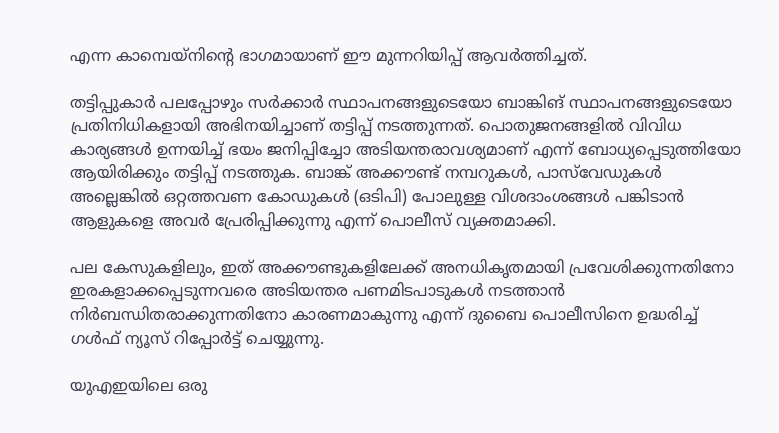എന്ന കാമ്പെയ്‌നിന്റെ ഭാഗമായാണ് ഈ മുന്നറിയിപ്പ് ആവർത്തിച്ചത്.

തട്ടിപ്പുകാർ പലപ്പോഴും സർക്കാർ സ്ഥാപനങ്ങളുടെയോ ബാങ്കിങ് സ്ഥാപനങ്ങളുടെയോ പ്രതിനിധികളായി അഭിനയിച്ചാണ് തട്ടിപ്പ് നടത്തുന്നത്. പൊതുജനങ്ങളിൽ വിവിധ കാര്യങ്ങൾ ഉന്നയിച്ച് ഭയം ജനിപ്പിച്ചോ അടിയന്തരാവശ്യമാണ് എന്ന് ബോധ്യപ്പെടുത്തിയോ ആയിരിക്കും തട്ടിപ്പ് നടത്തുക. ബാങ്ക് അക്കൗണ്ട് നമ്പറുകൾ, പാസ്‌വേഡുകൾ അല്ലെങ്കിൽ ഒറ്റത്തവണ കോഡുകൾ (ഒടിപി) പോലുള്ള വിശദാംശങ്ങൾ പങ്കിടാൻ ആളുകളെ അവർ പ്രേരിപ്പിക്കുന്നു എന്ന് പൊലീസ് വ്യക്തമാക്കി.

പല കേസുകളിലും, ഇത് അക്കൗണ്ടുകളിലേക്ക് അനധികൃതമായി പ്രവേശിക്കുന്നതിനോ ഇരകളാക്കപ്പെടുന്നവരെ അടിയന്തര പണമിടപാടുകൾ നടത്താൻ നിർബന്ധിതരാക്കുന്നതിനോ കാരണമാകുന്നു എന്ന് ദുബൈ പൊലീസിനെ ഉദ്ധരിച്ച് ഗൾഫ് ന്യൂസ് റിപ്പോർട്ട് ചെയ്യുന്നു.

യുഎഇയിലെ ഒരു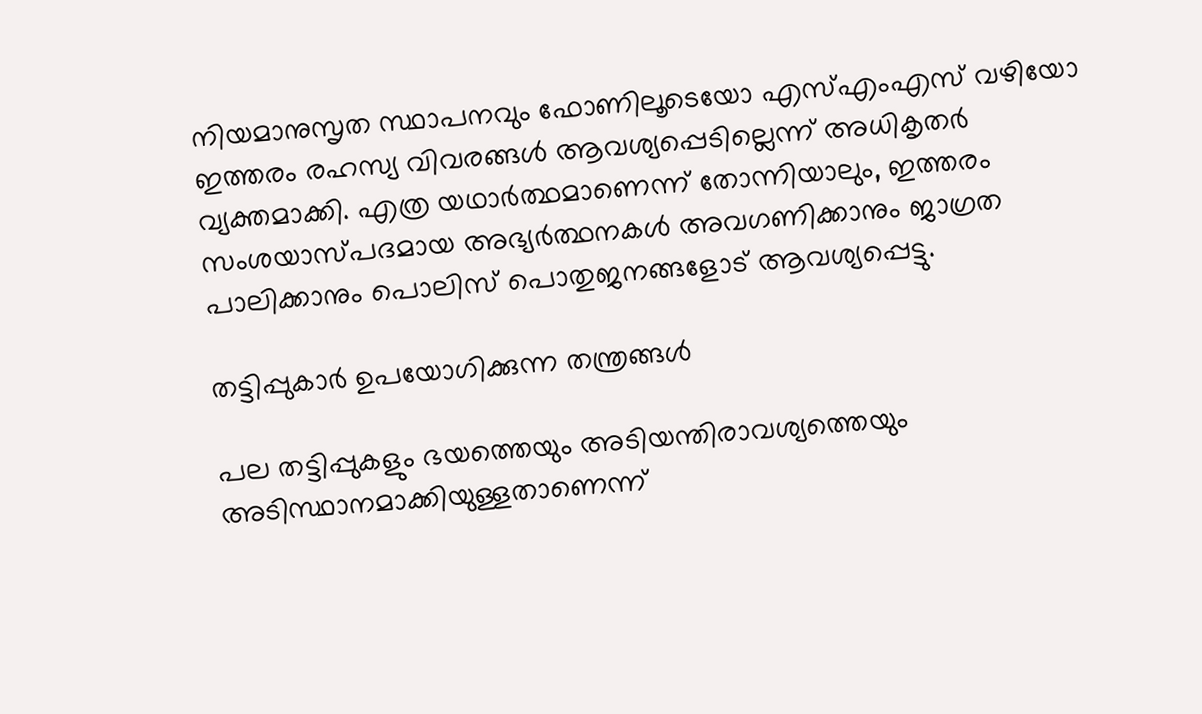നിയമാനുസൃത സ്ഥാപനവും ഫോണിലൂടെയോ എസ്എംഎസ് വഴിയോ ഇത്തരം രഹസ്യ വിവരങ്ങൾ ആവശ്യപ്പെടില്ലെന്ന് അധികൃതർ വ്യക്തമാക്കി. എത്ര യഥാർത്ഥമാണെന്ന് തോന്നിയാലും, ഇത്തരം സംശയാസ്പദമായ അഭ്യർത്ഥനകൾ അവഗണിക്കാനും ജാഗ്രത പാലിക്കാനും പൊലിസ് പൊതുജനങ്ങളോട് ആവശ്യപ്പെട്ടു.

തട്ടിപ്പുകാർ ഉപയോഗിക്കുന്ന തന്ത്രങ്ങൾ

പല തട്ടിപ്പുകളും ഭയത്തെയും അടിയന്തിരാവശ്യത്തെയും അടിസ്ഥാനമാക്കിയുള്ളതാണെന്ന്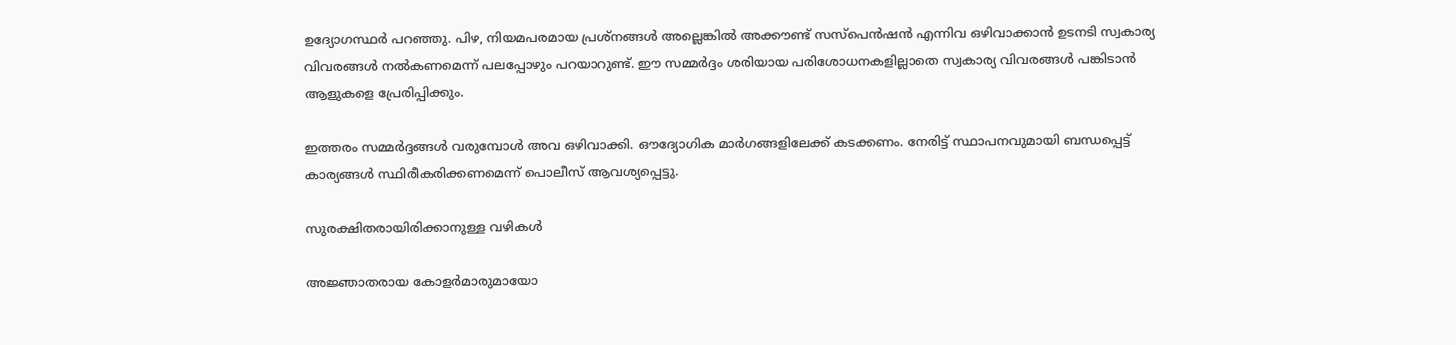ഉദ്യോഗസ്ഥർ പറഞ്ഞു. പിഴ, നിയമപരമായ പ്രശ്നങ്ങൾ അല്ലെങ്കിൽ അക്കൗണ്ട് സസ്പെൻഷൻ എന്നിവ ഒഴിവാക്കാൻ ഉടനടി സ്വകാര്യ വിവരങ്ങൾ നൽകണമെന്ന് പലപ്പോഴും പറയാറുണ്ട്. ഈ സമ്മർദ്ദം ശരിയായ പരിശോധനകളില്ലാതെ സ്വകാര്യ വിവരങ്ങൾ പങ്കിടാൻ ആളുകളെ പ്രേരിപ്പിക്കും.

ഇത്തരം സമ്മർദ്ദങ്ങൾ വരുമ്പോൾ അവ ഒഴിവാക്കി. ഔദ്യോഗിക മാർഗങ്ങളിലേക്ക് കടക്കണം. നേരിട്ട് സ്ഥാപനവുമായി ബന്ധപ്പെട്ട് കാര്യങ്ങൾ സ്ഥിരീകരിക്കണമെന്ന് പൊലീസ് ആവശ്യപ്പെട്ടു.

സുരക്ഷിതരായിരിക്കാനുള്ള വഴികൾ

അജ്ഞാതരായ കോളർമാരുമായോ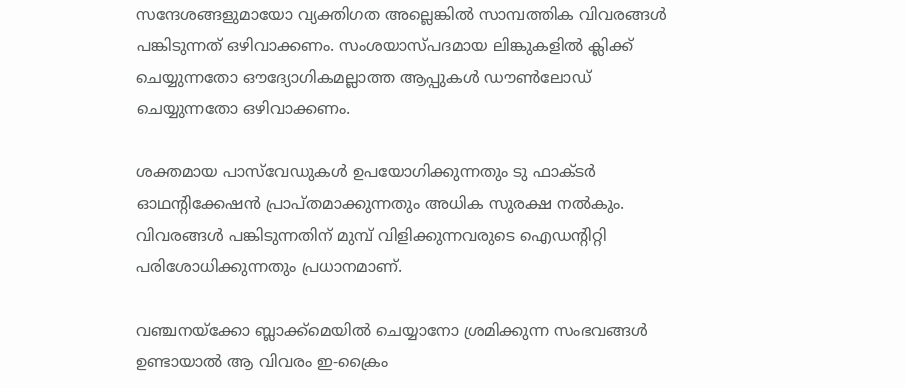സന്ദേശങ്ങളുമായോ വ്യക്തിഗത അല്ലെങ്കിൽ സാമ്പത്തിക വിവരങ്ങൾ പങ്കിടുന്നത് ഒഴിവാക്കണം. സംശയാസ്‌പദമായ ലിങ്കുകളിൽ ക്ലിക്ക് ചെയ്യുന്നതോ ഔദ്യോഗികമല്ലാത്ത ആപ്പുകൾ ഡൗൺലോഡ് ചെയ്യുന്നതോ ഒഴിവാക്കണം.

ശക്തമായ പാസ്‌വേഡുകൾ ഉപയോഗിക്കുന്നതും ടു ഫാക്ടർ ഓഥന്റിക്കേഷൻ പ്രാപ്തമാക്കുന്നതും അധിക സുരക്ഷ നൽകും. വിവരങ്ങൾ പങ്കിടുന്നതിന് മുമ്പ് വിളിക്കുന്നവരുടെ ഐഡന്റിറ്റി പരിശോധിക്കുന്നതും പ്രധാനമാണ്.

വഞ്ചനയ്‌ക്കോ ബ്ലാക്ക്‌മെയിൽ ചെയ്യാനോ ശ്രമിക്കുന്ന സംഭവങ്ങൾ ഉണ്ടായാൽ ആ വിവരം ഇ-ക്രൈം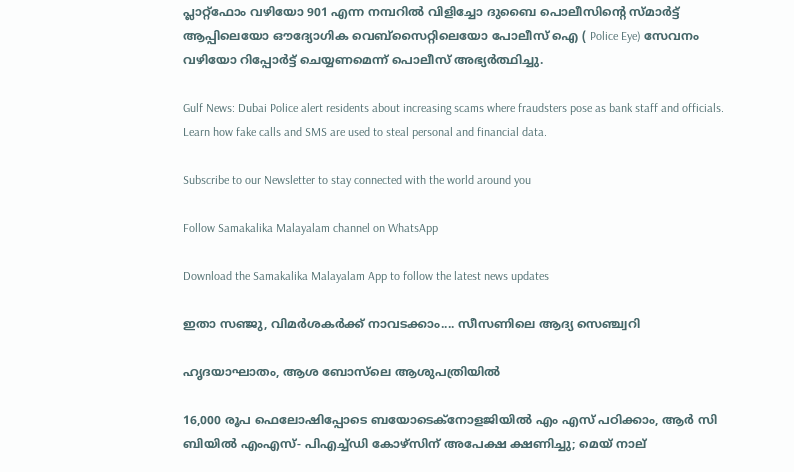പ്ലാറ്റ്‌ഫോം വഴിയോ 901 എന്ന നമ്പറിൽ വിളിച്ചോ ദുബൈ പൊലീസിന്റെ സ്മാർട്ട് ആപ്പിലെയോ ഔദ്യോഗിക വെബ്‌സൈറ്റിലെയോ പോലീസ് ഐ ( Police Eye) സേവനം വഴിയോ റിപ്പോർട്ട് ചെയ്യണമെന്ന് പൊലീസ് അഭ്യർത്ഥിച്ചു.

Gulf News: Dubai Police alert residents about increasing scams where fraudsters pose as bank staff and officials. Learn how fake calls and SMS are used to steal personal and financial data.

Subscribe to our Newsletter to stay connected with the world around you

Follow Samakalika Malayalam channel on WhatsApp

Download the Samakalika Malayalam App to follow the latest news updates

ഇതാ സഞ്ജു, വിമര്‍ശകര്‍ക്ക് നാവടക്കാം.... സീസണിലെ ആദ്യ സെഞ്ച്വറി

ഹൃദയാഘാതം, ആശ ബോസ്‌ലെ ആശുപത്രിയില്‍

16,000 രൂപ ഫെലോഷിപ്പോടെ ബയോടെക്നോളജിയിൽ എം എസ് പഠിക്കാം, ആർ സി ബിയിൽ എംഎസ്- പിഎച്ച്ഡി കോഴ്സിന് അപേക്ഷ ക്ഷണിച്ചു; മെയ് നാല്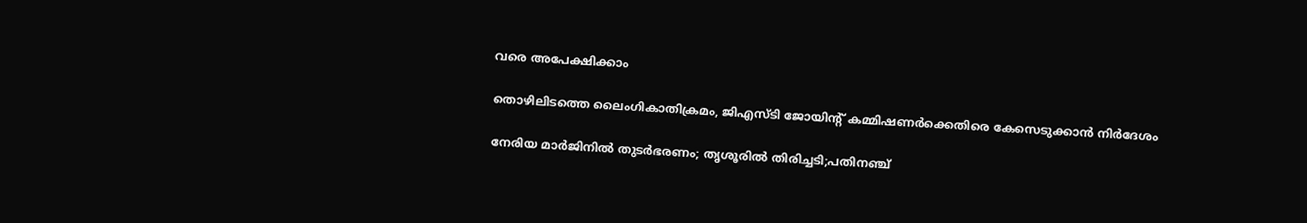വരെ അപേക്ഷിക്കാം

തൊഴിലിടത്തെ ലൈംഗികാതിക്രമം, ജിഎസ്ടി ജോയിന്റ് കമ്മിഷണര്‍ക്കെതിരെ കേസെടുക്കാന്‍ നിര്‍ദേശം

നേരിയ മാര്‍ജിനില്‍ തുടര്‍ഭരണം; തൃശൂരില്‍ തിരിച്ചടി;പതിനഞ്ച്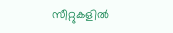സീറ്റുകളില്‍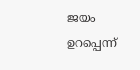ജയം ഉറപ്പെന്ന്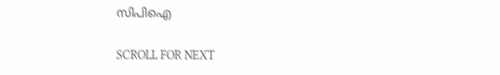സിപിഐ

SCROLL FOR NEXT